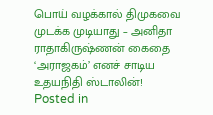பொய் வழக்கால் திமுகவை முடக்க முடியாது – அனிதா ராதாகிருஷ்ணன் கைதை ‘அராஜகம்’ எனச் சாடிய உதயநிதி ஸ்டாலின்!
Posted in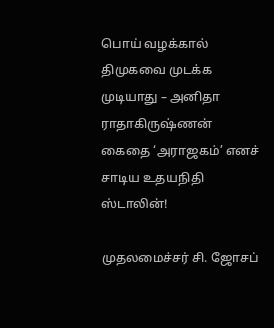பொய் வழக்கால் திமுகவை முடக்க முடியாது – அனிதா ராதாகிருஷ்ணன் கைதை ‘அராஜகம்’ எனச் சாடிய உதயநிதி ஸ்டாலின்!

முதலமைச்சர் சி. ஜோசப்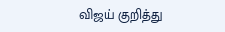விஜய் குறித்து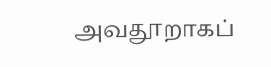அவதூறாகப்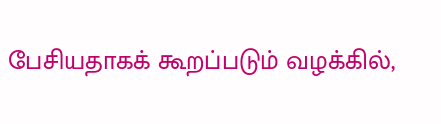பேசியதாகக் கூறப்படும் வழக்கில்,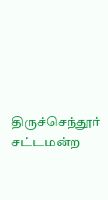திருச்செந்தூர் சட்டமன்ற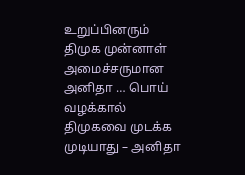உறுப்பினரும் திமுக முன்னாள் அமைச்சருமான அனிதா … பொய் வழக்கால் திமுகவை முடக்க முடியாது – அனிதா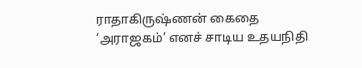ராதாகிருஷ்ணன் கைதை ‘அராஜகம்’ எனச் சாடிய உதயநிதி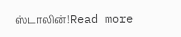ஸ்டாலின்!Read more